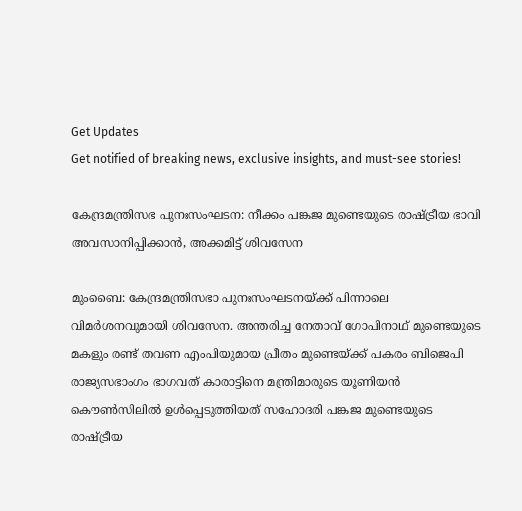Get Updates
Get notified of breaking news, exclusive insights, and must-see stories!

കേന്ദ്രമന്ത്രിസഭ പുനഃസംഘടന: നീക്കം പങ്കജ മുണ്ടെയുടെ രാഷ്ട്രീയ ഭാവി അവസാനിപ്പിക്കാൻ, അക്കമിട്ട് ശിവസേന

മുംബൈ: കേന്ദ്രമന്ത്രിസഭാ പുനഃസംഘടനയ്ക്ക് പിന്നാലെ വിമർശനവുമായി ശിവസേന. അന്തരിച്ച നേതാവ് ഗോപിനാഥ് മുണ്ടെയുടെ മകളും രണ്ട് തവണ എംപിയുമായ പ്രീതം മുണ്ടെയ്ക്ക് പകരം ബിജെപി രാജ്യസഭാംഗം ഭാഗവത് കാരാട്ടിനെ മന്ത്രിമാരുടെ യൂണിയൻ കൌൺസിലിൽ ഉൾപ്പെടുത്തിയത് സഹോദരി പങ്കജ മുണ്ടെയുടെ രാഷ്ട്രീയ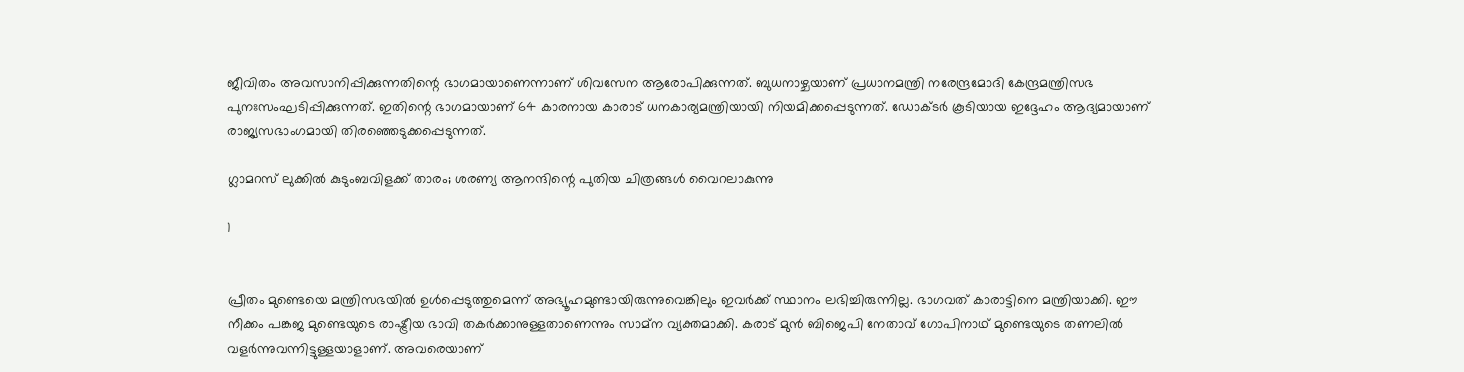ജീവിതം അവസാനിപ്പിക്കുന്നതിന്റെ ഭാഗമായാണെന്നാണ് ശിവസേന ആരോപിക്കുന്നത്. ബുധനാഴ്ചയാണ് പ്രധാനമന്ത്രി നരേന്ദ്രമോദി കേന്ദ്രമന്ത്രിസഭ പുനഃസംഘടിപ്പിക്കുന്നത്. ഇതിന്റെ ഭാഗമായാണ് 64 കാരനായ കാരാട് ധനകാര്യമന്ത്രിയായി നിയമിക്കപ്പെടുന്നത്. ഡോക്ടർ കൂടിയായ ഇദ്ദേഹം ആദ്യമായാണ് രാജ്യസഭാംഗമായി തിരഞ്ഞെടുക്കപ്പെടുന്നത്.

ഗ്ലാമറസ് ലുക്കിൽ കുടുംബവിളക്ക് താരം; ശരണ്യ ആനന്ദിന്റെ പുതിയ ചിത്രങ്ങൾ വൈറലാകുന്നു

1


പ്രീതം മുണ്ടെയെ മന്ത്രിസഭയിൽ ഉൾപ്പെടുത്തുമെന്ന് അഭ്യൂഹമുണ്ടായിരുന്നുവെങ്കിലും ഇവർക്ക് സ്ഥാനം ലഭിച്ചിരുന്നില്ല. ഭാഗവത് കാരാട്ടിനെ മന്ത്രിയാക്കി. ഈ നീക്കം പങ്കജ മുണ്ടെയുടെ രാഷ്ട്രീയ ഭാവി തകർക്കാനുള്ളതാണെന്നും സാമ്ന വ്യക്തമാക്കി. കരാട് മുൻ ബിജെപി നേതാവ് ഗോപിനാഥ് മുണ്ടെയുടെ തണലിൽ വളർന്നുവന്നിട്ടുള്ളയാളാണ്. അവരെയാണ്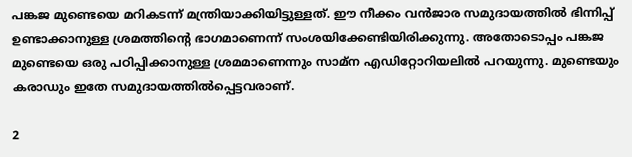പങ്കജ മുണ്ടെയെ മറികടന്ന് മന്ത്രിയാക്കിയിട്ടുള്ളത്. ഈ നീക്കം വൻജാര സമുദായത്തിൽ ഭിന്നിപ്പ് ഉണ്ടാക്കാനുള്ള ശ്രമത്തിന്റെ ഭാഗമാണെന്ന് സംശയിക്കേണ്ടിയിരിക്കുന്നു. അതോടൊപ്പം പങ്കജ മുണ്ടെയെ ഒരു പഠിപ്പിക്കാനുള്ള ശ്രമമാണെന്നും സാമ്ന എഡിറ്റോറിയലിൽ പറയുന്നു. മുണ്ടെയും കരാഡും ഇതേ സമുദായത്തിൽപ്പെട്ടവരാണ്.

2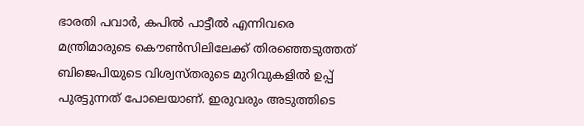ഭാരതി പവാർ, കപിൽ പാട്ടീൽ എന്നിവരെ മന്ത്രിമാരുടെ കൌൺസിലിലേക്ക് തിരഞ്ഞെടുത്തത് ബിജെപിയുടെ വിശ്വസ്തരുടെ മുറിവുകളിൽ ഉപ്പ് പുരട്ടുന്നത് പോലെയാണ്. ഇരുവരും അടുത്തിടെ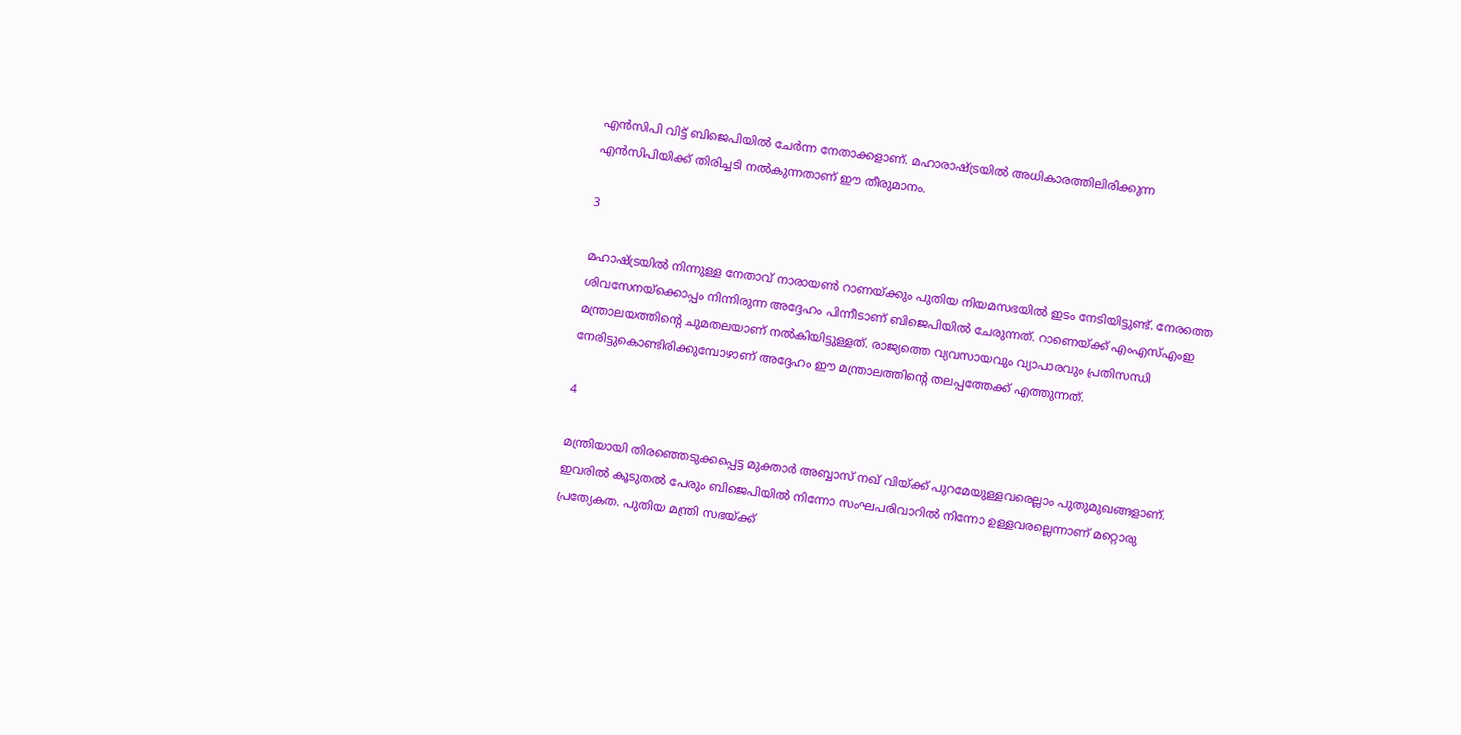എൻസിപി വിട്ട് ബിജെപിയിൽ ചേർന്ന നേതാക്കളാണ്. മഹാരാഷ്ട്രയിൽ അധികാരത്തിലിരിക്കുന്ന എൻസിപിയിക്ക് തിരിച്ചടി നൽകുന്നതാണ് ഈ തീരുമാനം.

3

മഹാഷ്ട്രയിൽ നിന്നുള്ള നേതാവ് നാരായൺ റാണയ്ക്കും പുതിയ നിയമസഭയിൽ ഇടം നേടിയിട്ടുണ്ട്. നേരത്തെ ശിവസേനയ്ക്കൊപ്പം നിന്നിരുന്ന അദ്ദേഹം പിന്നീടാണ് ബിജെപിയിൽ ചേരുന്നത്. റാണെയ്ക്ക് എംഎസ്എംഇ മന്ത്രാലയത്തിന്റെ ചുമതലയാണ് നൽകിയിട്ടുള്ളത്. രാജ്യത്തെ വ്യവസായവും വ്യാപാരവും പ്രതിസന്ധി നേരിട്ടുകൊണ്ടിരിക്കുമ്പോഴാണ് അദ്ദേഹം ഈ മന്ത്രാലത്തിന്റെ തലപ്പത്തേക്ക് എത്തുന്നത്.

4

മന്ത്രിയായി തിരഞ്ഞെടുക്കപ്പെട്ട മുക്താർ അബ്ബാസ് നഖ് വിയ്ക്ക് പുറമേയുള്ളവരെല്ലാം പുതുമുഖങ്ങളാണ്. ഇവരിൽ കൂടുതൽ പേരും ബിജെപിയിൽ നിന്നോ സംഘപരിവാറിൽ നിന്നോ ഉള്ളവരല്ലെന്നാണ് മറ്റൊരു പ്രത്യേകത. പുതിയ മന്ത്രി സഭയ്ക്ക്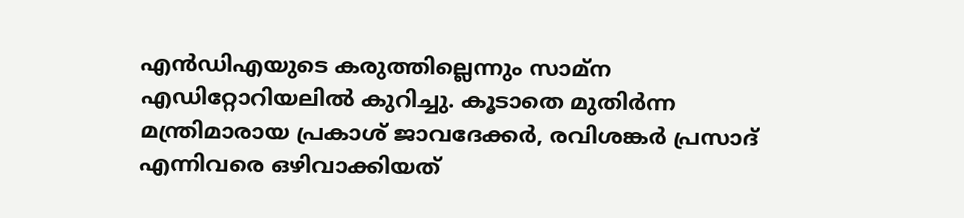എൻഡിഎയുടെ കരുത്തില്ലെന്നും സാമ്ന എഡിറ്റോറിയലിൽ കുറിച്ചു. കൂടാതെ മുതിർന്ന മന്ത്രിമാരായ പ്രകാശ് ജാവദേക്കർ, രവിശങ്കർ പ്രസാദ് എന്നിവരെ ഒഴിവാക്കിയത്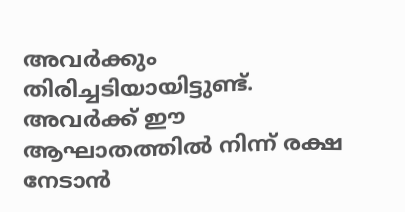അവർക്കും തിരിച്ചടിയായിട്ടുണ്ട്. അവർക്ക് ഈ ആഘാതത്തിൽ നിന്ന് രക്ഷ നേടാൻ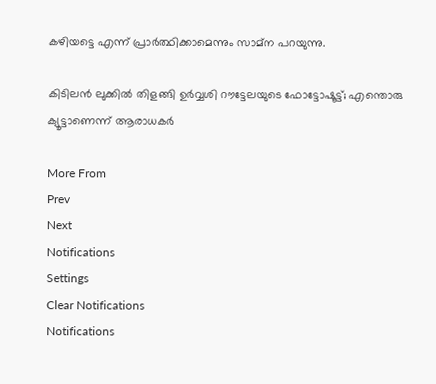കഴിയട്ടെ എന്ന് പ്രാർത്ഥിക്കാമെന്നും സാമ്ന പറയുന്നു.

കിടിലന്‍ ലുക്കില്‍ തിളങ്ങി ഉര്‍വ്വശി റൗട്ടേലയുടെ ഫോട്ടോഷൂട്ട്; എന്തൊരു ക്യൂട്ടാണെന്ന് ആരാധകര്‍

More From
Prev
Next
Notifications
Settings
Clear Notifications
Notifications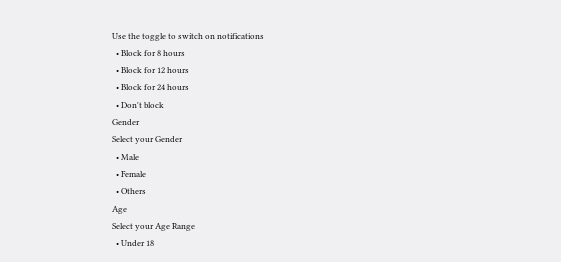Use the toggle to switch on notifications
  • Block for 8 hours
  • Block for 12 hours
  • Block for 24 hours
  • Don't block
Gender
Select your Gender
  • Male
  • Female
  • Others
Age
Select your Age Range
  • Under 18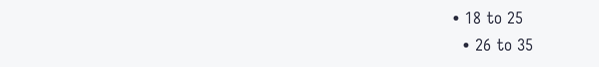• 18 to 25
  • 26 to 35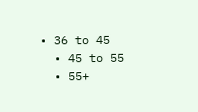• 36 to 45
  • 45 to 55
  • 55+